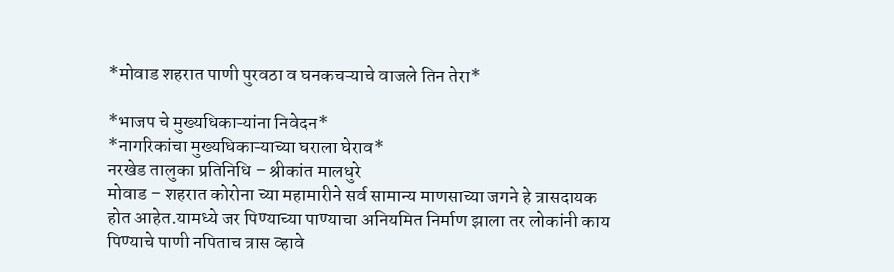*मोवाड शहरात पाणी पुरवठा व घनकचऱ्याचे वाजले तिन तेरा*

*भाजप चे मुख्यधिकाऱ्यांना निवेदन*
*नागरिकांचा मुख्यधिकाऱ्याच्या घराला घेराव*
नरखेड तालुका प्रतिनिधि – श्रीकांत मालधुरे
मोवाड – शहरात कोरोना च्या महामारीने सर्व सामान्य माणसाच्या जगने हे त्रासदायक होत आहेत.यामध्ये जर पिण्याच्या पाण्याचा अनियमित निर्माण झाला तर लोकांनी काय पिण्याचे पाणी नपिताच त्रास व्हावे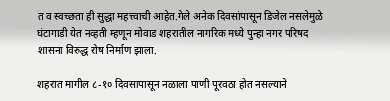त व स्वच्छता ही सुद्धा महत्त्वाची आहेत.गेले अनेक दिवसांपासून डिजेल नसलेमुळे घंटागाडी येत नव्हती म्हणून मोवाड शहरातील नागरिक मध्ये पुन्हा नगर परिषद शासना विरुद्ध रोष निर्माण झाला.

शहरात मागील ८-१० दिवसापासून नळाला पाणी पूरवठा होत नसल्याने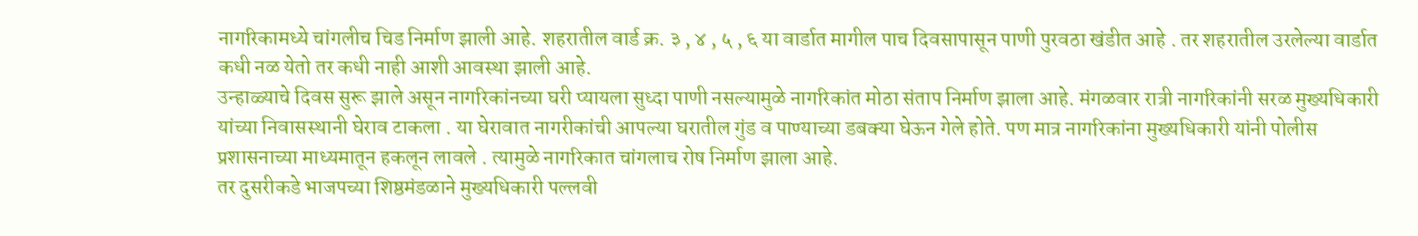नागरिकामध्ये चांगलीच चिड निर्माण झाली आहे. शहरातील वार्ड क्र. ३ , ४ , ५ , ६ या वार्डात मागील पाच दिवसापासून पाणी पुरवठा खंडीत आहे . तर शहरातील उरलेल्या वार्डात कधी नळ येतो तर कधी नाही आशी आवस्था झाली आहे.
उन्हाळ्याचे दिवस सुरू झाले असून नागरिकांनच्या घरी प्यायला सुध्दा पाणी नसल्यामुळे नागरिकांत मोठा संताप निर्माण झाला आहे. मंगळवार रात्री नागरिकांनी सरळ मुख्यधिकारी यांच्या निवासस्थानी घेराव टाकला . या घेरावात नागरीकांची आपल्या घरातील गुंड व पाण्याच्या डबक्या घेऊन गेले होते. पण मात्र नागरिकांना मुख्यधिकारी यांनी पोलीस प्रशासनाच्या माध्यमातून हकलून लावले . त्यामुळे नागरिकात चांगलाच रोष निर्माण झाला आहे.
तर दुसरीकडे भाजपच्या शिष्ठमंडळाने मुख्यधिकारी पल्लवी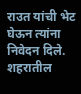राउत यांची भेट घेऊन त्यांना निवेदन दिले. शहरातील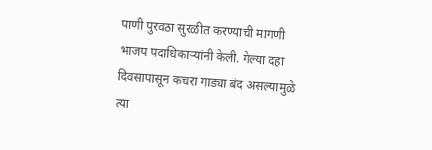पाणी पुरवठा सुरळीत करण्याची मागणी भाजप पदाधिकाऱ्यांनी केली. गेल्या दहा दिवसापासून कचरा गाड्या बंद असल्यामुळे त्या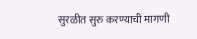सुरळीत सुरु करण्याची मागणी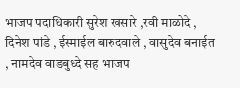भाजप पदाधिकारी सुरेश खसारे ,रवी माळोदे , दिनेश पांडे , ईस्माईल बारुदवाले , वासुदेव बनाईत , नामदेव वाडबुध्दे सह भाजप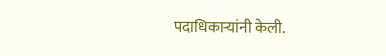पदाधिकाऱ्यांनी केली.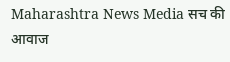Maharashtra News Media सच की आवाज